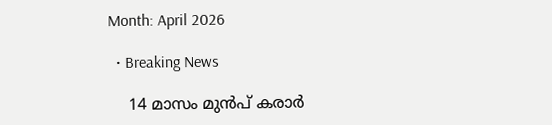Month: April 2026

  • Breaking News

    14 മാസം മുൻപ് കരാർ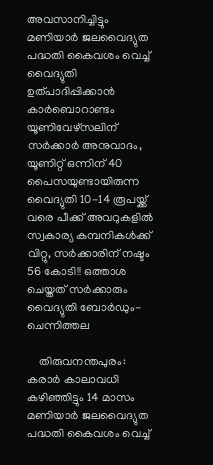അവസാനിച്ചിട്ടും മണിയാർ ജലവൈദ്യുത പദ്ധതി കൈവശം വെച്ച് വൈദ്യുതി ഉത്പാദിപ്പിക്കാൻ കാർബൊറാണ്ടം യൂണിവേഴ്‌സലിന് സർക്കാർ അനുവാദം, യൂണിറ്റ് ഒന്നിന് 40 പൈസയുണ്ടായിരുന്ന വൈദ്യുതി 10-14 രൂപയ്ക്ക് വരെ പീക്ക് അവറുകളിൽ സ്വകാര്യ കമ്പനികൾക്ക് വിറ്റു, സർക്കാരിന് നഷ്ടം 56 കോടി!! ഒത്താശ ചെയ്തത് സർക്കാരും വൈദ്യുതി ബോർഡും- ചെന്നിത്തല

    തിരുവനന്തപുരം: കരാർ കാലാവധി കഴിഞ്ഞിട്ടും 14 മാസം മണിയാർ ജലവൈദ്യുത പദ്ധതി കൈവശം വെച്ച്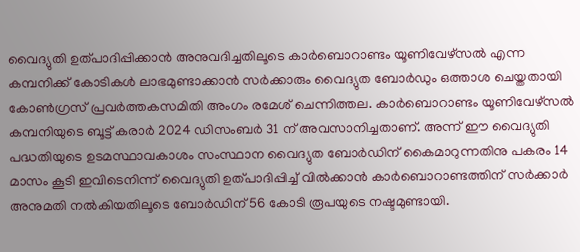വൈദ്യുതി ഉത്പാദിപ്പിക്കാൻ അനുവദിച്ചതിലൂടെ കാർബൊറാണ്ടം യൂണിവേഴ്‌സൽ എന്ന കമ്പനിക്ക് കോടികൾ ലാഭമുണ്ടാക്കാൻ സർക്കാരും വൈദ്യുത ബോർഡും ഒത്താശ ചെയ്തതായി കോൺഗ്രസ് പ്രവർത്തകസമിതി അംഗം രമേശ് ചെന്നിത്തല. കാർബൊറാണ്ടം യൂണിവേഴ്‌സൽ കമ്പനിയുടെ ബൂട്ട് കരാർ 2024 ഡിസംബർ 31 ന് അവസാനിച്ചതാണ്. അന്ന് ഈ വൈദ്യുതി പദ്ധതിയുടെ ഉടമസ്ഥാവകാശം സംസ്ഥാന വൈദ്യുത ബോർഡിന് കൈമാറുന്നതിനു പകരം 14 മാസം കൂടി ഇവിടെനിന്ന് വൈദ്യുതി ഉത്പാദിപ്പിച്ച് വിൽക്കാൻ കാർബൊറാണ്ടത്തിന് സർക്കാർ അനുമതി നൽകിയതിലൂടെ ബോർഡിന് 56 കോടി രൂപയുടെ നഷ്ടമുണ്ടായി.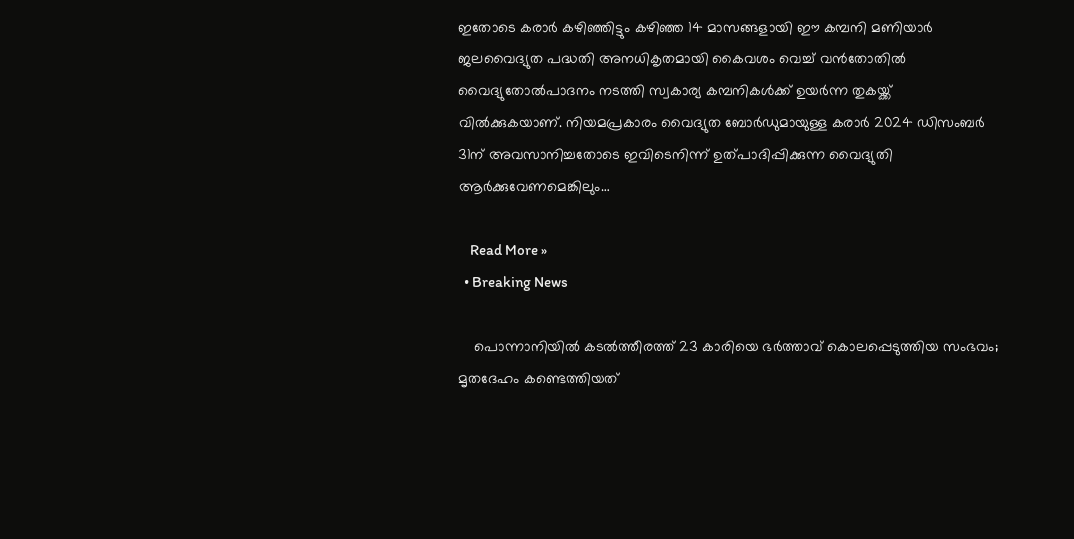ഇതോടെ കരാർ കഴിഞ്ഞിട്ടും കഴിഞ്ഞ 14 മാസങ്ങളായി ഈ കമ്പനി മണിയാർ ജലവൈദ്യുത പദ്ധതി അനധികൃതമായി കൈവശം വെച്ച് വൻതോതിൽ വൈദ്യുതോൽപാദനം നടത്തി സ്വകാര്യ കമ്പനികൾക്ക് ഉയർന്ന തുകയ്ക്ക് വിൽക്കുകയാണ്. നിയമപ്രകാരം വൈദ്യുത ബോർഡുമായുള്ള കരാർ 2024 ഡിസംബർ 31ന് അവസാനിച്ചതോടെ ഇവിടെനിന്ന് ഉത്പാദിപ്പിക്കുന്ന വൈദ്യുതി ആർക്കുവേണമെങ്കിലും…

    Read More »
  • Breaking News

    പൊന്നാനിയിൽ കടൽത്തീരത്ത് 23 കാരിയെ ഭർത്താവ് കൊലപ്പെടുത്തിയ സംഭവം; മൃതദേഹം കണ്ടെത്തിയത്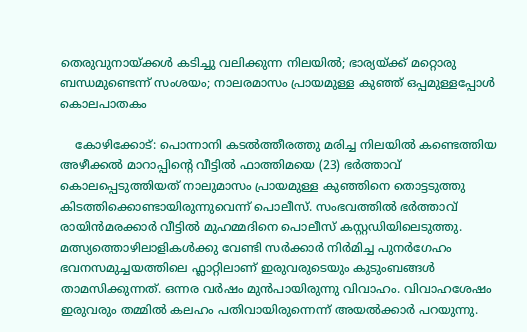തെരുവുനായ്ക്കൾ കടിച്ചു വലിക്കുന്ന നിലയിൽ; ഭാര്യയ്ക്ക് മറ്റൊരു ബന്ധമുണ്ടെന്ന് സംശയം; നാലരമാസം പ്രായമുള്ള കുഞ്ഞ് ഒപ്പമുള്ളപ്പോൾ കൊലപാതകം

    കോഴിക്കോട്: പൊന്നാനി കടൽത്തീരത്തു മരിച്ച നിലയിൽ കണ്ടെത്തിയ അഴീക്കൽ മാറാപ്പിന്റെ വീട്ടിൽ ഫാത്തിമയെ (23) ഭർത്താവ് കൊലപ്പെടുത്തിയത് നാലുമാസം പ്രായമുള്ള കുഞ്ഞിനെ തൊട്ടടുത്തു കിടത്തിക്കൊണ്ടായിരുന്നുവെന്ന് പൊലീസ്. സംഭവത്തിൽ ഭർത്താവ് രായിൻമരക്കാർ വീട്ടിൽ മുഹമ്മദിനെ പൊലീസ് കസ്റ്റഡിയിലെടുത്തു. മത്സ്യത്തൊഴിലാളികൾക്കു വേണ്ടി സർക്കാർ നിർമിച്ച പുനർഗേഹം ഭവനസമുച്ചയത്തിലെ ഫ്ലാറ്റിലാണ് ഇരുവരുടെയും കുടുംബങ്ങൾ താമസിക്കുന്നത്. ഒന്നര വർഷം മുൻപായിരുന്നു വിവാഹം. വിവാഹശേഷം ഇരുവരും തമ്മിൽ കലഹം പതിവായിരുന്നെന്ന് അയൽക്കാർ പറയുന്നു.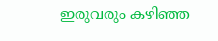ഇരുവരും കഴിഞ്ഞ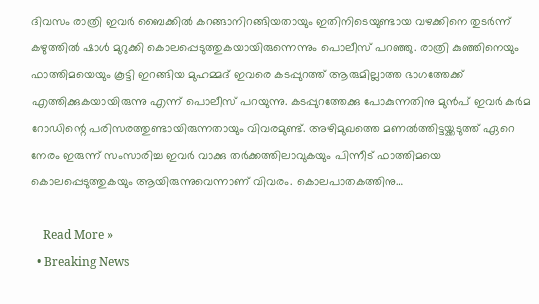ദിവസം രാത്രി ഇവർ ബൈക്കിൽ കറങ്ങാനിറങ്ങിയതായും ഇതിനിടെയുണ്ടായ വഴക്കിനെ തുടർന്ന് കഴുത്തിൽ ഷാൾ മുറുക്കി കൊലപ്പെടുത്തുകയായിരുന്നെന്നും പൊലീസ് പറഞ്ഞു. രാത്രി കുഞ്ഞിനെയും ഫാത്തിമയെയും കൂട്ടി ഇറങ്ങിയ മുഹമ്മദ് ഇവരെ കടപ്പുറത്ത് ആരുമില്ലാത്ത ഭാഗത്തേക്ക് എത്തിക്കുകയായിരുന്നു എന്ന് പൊലീസ് പറയുന്നു. കടപ്പുറത്തേക്കു പോകുന്നതിനു മുൻപ് ഇവർ കർമ റോഡിന്റെ പരിസരത്തുണ്ടായിരുന്നതായും വിവരമുണ്ട്. അഴിമുഖത്തെ മണൽത്തിട്ടയ്ക്കടുത്ത് ഏറെ നേരം ഇരുന്ന് സംസാരിച്ച ഇവർ വാക്കു തർക്കത്തിലാവുകയും പിന്നീട് ഫാത്തിമയെ കൊലപ്പെടുത്തുകയും ആയിരുന്നുവെന്നാണ് വിവരം. കൊലപാതകത്തിനു…

    Read More »
  • Breaking News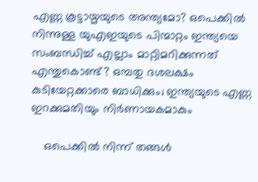എണ്ണ കൂട്ടായ്മയുടെ അന്ത്യമോ? ഒപെക്കില്‍ നിന്നുള്ള യുഎഇയുടെ പിന്മാറ്റം ഇന്ത്യയെ സംബന്ധിച്ച് എല്ലാം മാറ്റിമറിക്കുന്നത് എന്തുകൊണ്ട്? ഒമ്പതു ദശലക്ഷം കുടിയേറ്റക്കാരെ ബാധിക്കും; ഇന്ത്യയുടെ എണ്ണ ഇറക്കുമതിയും നിര്‍ണായകമാകും

    ഒപെക്കില്‍ നിന്ന് തങ്ങള്‍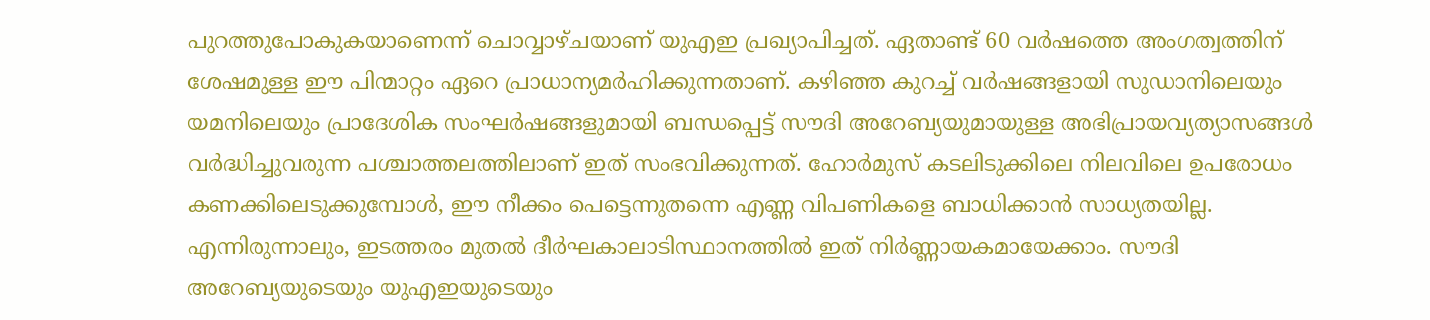പുറത്തുപോകുകയാണെന്ന് ചൊവ്വാഴ്ചയാണ് യുഎഇ പ്രഖ്യാപിച്ചത്. ഏതാണ്ട് 60 വര്‍ഷത്തെ അംഗത്വത്തിന് ശേഷമുള്ള ഈ പിന്മാറ്റം ഏറെ പ്രാധാന്യമര്‍ഹിക്കുന്നതാണ്. കഴിഞ്ഞ കുറച്ച് വര്‍ഷങ്ങളായി സുഡാനിലെയും യമനിലെയും പ്രാദേശിക സംഘര്‍ഷങ്ങളുമായി ബന്ധപ്പെട്ട് സൗദി അറേബ്യയുമായുള്ള അഭിപ്രായവ്യത്യാസങ്ങള്‍ വര്‍ദ്ധിച്ചുവരുന്ന പശ്ചാത്തലത്തിലാണ് ഇത് സംഭവിക്കുന്നത്. ഹോര്‍മുസ് കടലിടുക്കിലെ നിലവിലെ ഉപരോധം കണക്കിലെടുക്കുമ്പോള്‍, ഈ നീക്കം പെട്ടെന്നുതന്നെ എണ്ണ വിപണികളെ ബാധിക്കാന്‍ സാധ്യതയില്ല. എന്നിരുന്നാലും, ഇടത്തരം മുതല്‍ ദീര്‍ഘകാലാടിസ്ഥാനത്തില്‍ ഇത് നിര്‍ണ്ണായകമായേക്കാം. സൗദി അറേബ്യയുടെയും യുഎഇയുടെയും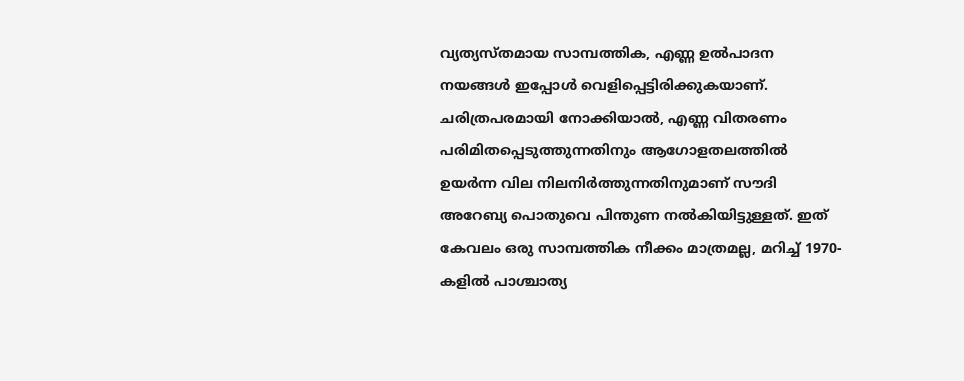വ്യത്യസ്തമായ സാമ്പത്തിക, എണ്ണ ഉല്‍പാദന നയങ്ങള്‍ ഇപ്പോള്‍ വെളിപ്പെട്ടിരിക്കുകയാണ്. ചരിത്രപരമായി നോക്കിയാല്‍, എണ്ണ വിതരണം പരിമിതപ്പെടുത്തുന്നതിനും ആഗോളതലത്തില്‍ ഉയര്‍ന്ന വില നിലനിര്‍ത്തുന്നതിനുമാണ് സൗദി അറേബ്യ പൊതുവെ പിന്തുണ നല്‍കിയിട്ടുള്ളത്. ഇത് കേവലം ഒരു സാമ്പത്തിക നീക്കം മാത്രമല്ല, മറിച്ച് 1970-കളില്‍ പാശ്ചാത്യ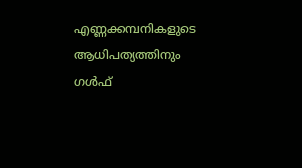എണ്ണക്കമ്പനികളുടെ ആധിപത്യത്തിനും ഗള്‍ഫ്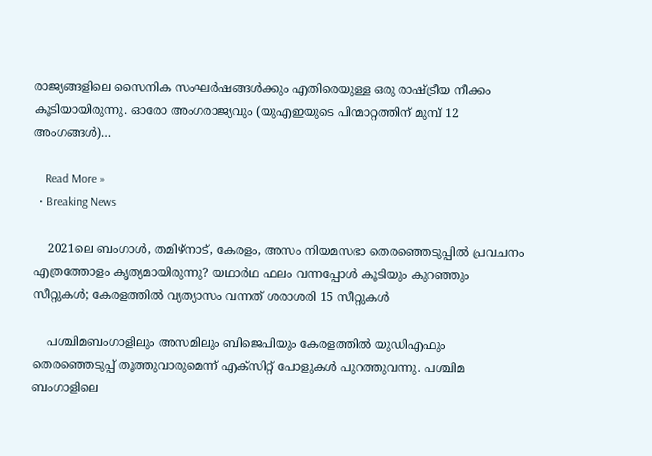രാജ്യങ്ങളിലെ സൈനിക സംഘര്‍ഷങ്ങള്‍ക്കും എതിരെയുള്ള ഒരു രാഷ്ട്രീയ നീക്കം കൂടിയായിരുന്നു. ഓരോ അംഗരാജ്യവും (യുഎഇയുടെ പിന്മാറ്റത്തിന് മുമ്പ് 12 അംഗങ്ങള്‍)…

    Read More »
  • Breaking News

    2021ലെ ബംഗാള്‍, തമിഴ്നാട്, കേരളം, അസം നിയമസഭാ തെരഞ്ഞെടുപ്പില്‍ പ്രവചനം എത്രത്തോളം കൃത്യമായിരുന്നു? യഥാര്‍ഥ ഫലം വന്നപ്പോള്‍ കൂടിയും കുറഞ്ഞും സീറ്റുകള്‍; കേരളത്തില്‍ വ്യത്യാസം വന്നത് ശരാശരി 15 സീറ്റുകള്‍

    പശ്ചിമബംഗാളിലും അസമിലും ബിജെപിയും കേരളത്തില്‍ യുഡിഎഫും തെരഞ്ഞെടുപ്പ് തൂത്തുവാരുമെന്ന് എക്‌സിറ്റ് പോളുകള്‍ പുറത്തുവന്നു. പശ്ചിമ ബംഗാളിലെ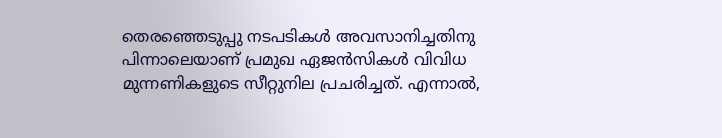തെരഞ്ഞെടുപ്പു നടപടികള്‍ അവസാനിച്ചതിനു പിന്നാലെയാണ് പ്രമുഖ ഏജന്‍സികള്‍ വിവിധ മുന്നണികളുടെ സീറ്റുനില പ്രചരിച്ചത്. എന്നാല്‍,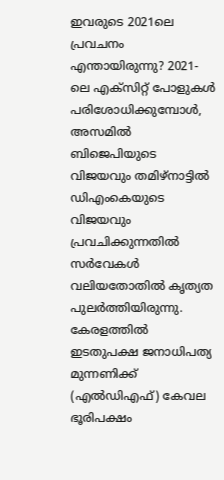ഇവരുടെ 2021ലെ പ്രവചനം എന്തായിരുന്നു? 2021-ലെ എക്‌സിറ്റ് പോളുകള്‍ പരിശോധിക്കുമ്പോള്‍, അസമില്‍ ബിജെപിയുടെ വിജയവും തമിഴ്നാട്ടില്‍ ഡിഎംകെയുടെ വിജയവും പ്രവചിക്കുന്നതില്‍ സര്‍വേകള്‍ വലിയതോതില്‍ കൃത്യത പുലര്‍ത്തിയിരുന്നു. കേരളത്തില്‍ ഇടതുപക്ഷ ജനാധിപത്യ മുന്നണിക്ക് (എല്‍ഡിഎഫ്) കേവല ഭൂരിപക്ഷം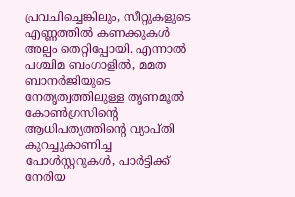പ്രവചിച്ചെങ്കിലും, സീറ്റുകളുടെ എണ്ണത്തില്‍ കണക്കുകള്‍ അല്പം തെറ്റിപ്പോയി. എന്നാല്‍ പശ്ചിമ ബംഗാളില്‍, മമത ബാനര്‍ജിയുടെ നേതൃത്വത്തിലുള്ള തൃണമൂല്‍ കോണ്‍ഗ്രസിന്റെ ആധിപത്യത്തിന്റെ വ്യാപ്തി കുറച്ചുകാണിച്ച പോള്‍സ്റ്ററുകള്‍, പാര്‍ട്ടിക്ക് നേരിയ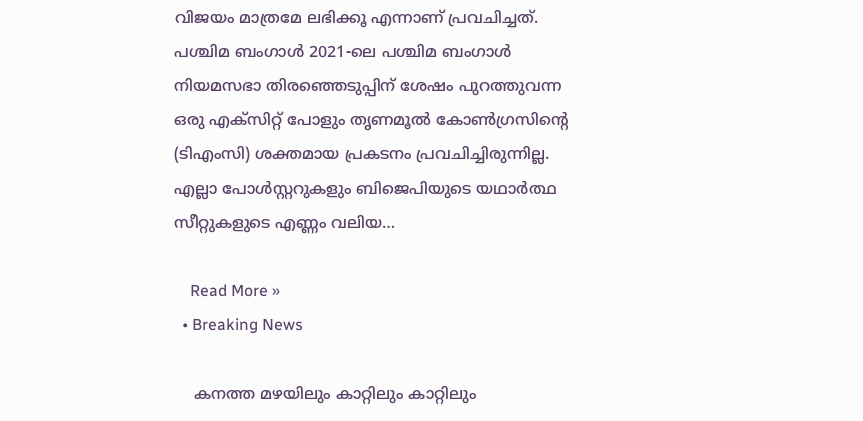വിജയം മാത്രമേ ലഭിക്കൂ എന്നാണ് പ്രവചിച്ചത്.   പശ്ചിമ ബംഗാള്‍ 2021-ലെ പശ്ചിമ ബംഗാള്‍ നിയമസഭാ തിരഞ്ഞെടുപ്പിന് ശേഷം പുറത്തുവന്ന ഒരു എക്‌സിറ്റ് പോളും തൃണമൂല്‍ കോണ്‍ഗ്രസിന്റെ (ടിഎംസി) ശക്തമായ പ്രകടനം പ്രവചിച്ചിരുന്നില്ല. എല്ലാ പോള്‍സ്റ്ററുകളും ബിജെപിയുടെ യഥാര്‍ത്ഥ സീറ്റുകളുടെ എണ്ണം വലിയ…

    Read More »
  • Breaking News

    കനത്ത മഴയിലും കാറ്റിലും കാറ്റിലും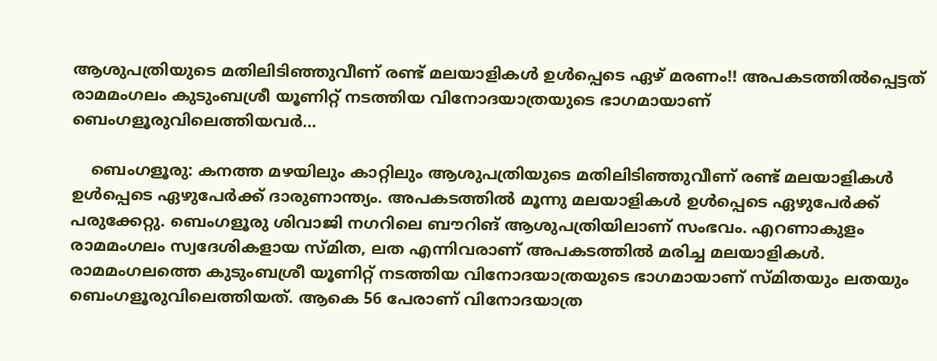ആശുപത്രിയുടെ മതിലിടിഞ്ഞുവീണ് രണ്ട് മലയാളികൾ ഉൾപ്പെടെ ഏഴ് മരണം!! അപകടത്തിൽപ്പെട്ടത് രാമമംഗലം കുടുംബശ്രീ യൂണിറ്റ് നടത്തിയ വിനോദയാത്രയുടെ ഭാഗമായാണ് ബെംഗളൂരുവിലെത്തിയവർ…

    ബെംഗളൂരു: കനത്ത മഴയിലും കാറ്റിലും ആശുപത്രിയുടെ മതിലിടിഞ്ഞുവീണ് രണ്ട് മലയാളികൾ ഉൾപ്പെടെ ഏഴുപേർക്ക് ദാരുണാന്ത്യം. അപകടത്തിൽ മൂന്നു മലയാളികൾ ഉൾപ്പെടെ ഏഴുപേർക്ക് പരുക്കേറ്റു. ബെംഗളൂരു ശിവാജി നഗറിലെ ബൗറിങ് ആശുപത്രിയിലാണ് സംഭവം. എറണാകുളം രാമമംഗലം സ്വദേശികളായ സ്മിത, ലത എന്നിവരാണ് അപകടത്തിൽ മരിച്ച മലയാളികൾ. രാമമംഗലത്തെ കുടുംബശ്രീ യൂണിറ്റ് നടത്തിയ വിനോദയാത്രയുടെ ഭാഗമായാണ് സ്മിതയും ലതയും ബെംഗളൂരുവിലെത്തിയത്. ആകെ 56 പേരാണ് വിനോദയാത്ര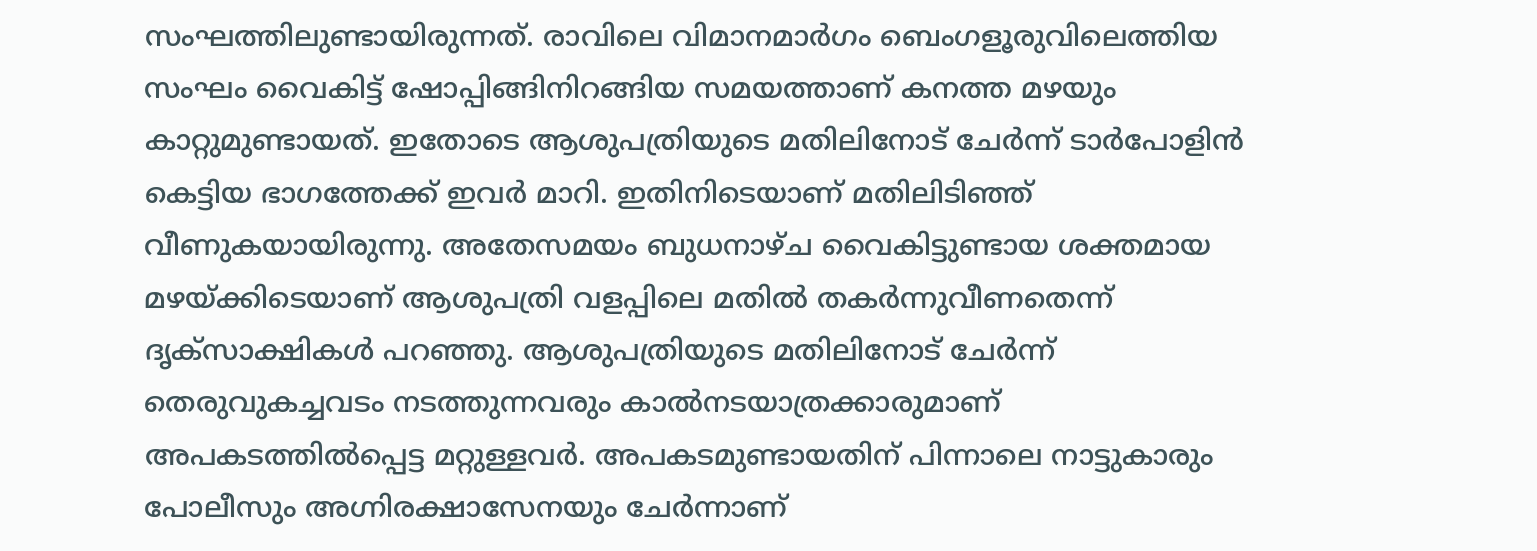സംഘത്തിലുണ്ടായിരുന്നത്. രാവിലെ വിമാനമാർഗം ബെംഗളൂരുവിലെത്തിയ സംഘം വൈകിട്ട് ഷോപ്പിങ്ങിനിറങ്ങിയ സമയത്താണ് കനത്ത മഴയും കാറ്റുമുണ്ടായത്. ഇതോടെ ആശുപത്രിയുടെ മതിലിനോട് ചേർന്ന് ടാർപോളിൻ കെട്ടിയ ഭാഗത്തേക്ക് ഇവർ മാറി. ഇതിനിടെയാണ് മതിലിടിഞ്ഞ് വീണുകയായിരുന്നു. അതേസമയം ബുധനാഴ്ച വൈകിട്ടുണ്ടായ ശക്തമായ മഴയ്ക്കിടെയാണ് ആശുപത്രി വളപ്പിലെ മതിൽ തകർന്നുവീണതെന്ന് ദൃക്‌സാക്ഷികൾ പറഞ്ഞു. ആശുപത്രിയുടെ മതിലിനോട് ചേർന്ന് തെരുവുകച്ചവടം നടത്തുന്നവരും കാൽനടയാത്രക്കാരുമാണ് അപകടത്തിൽപ്പെട്ട മറ്റുള്ളവർ. അപകടമുണ്ടായതിന് പിന്നാലെ നാട്ടുകാരും പോലീസും അഗ്നിരക്ഷാസേനയും ചേർന്നാണ്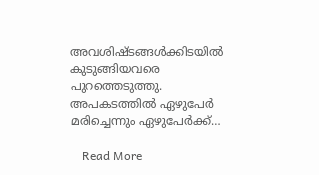അവശിഷ്ടങ്ങൾക്കിടയിൽ കുടുങ്ങിയവരെ പുറത്തെടുത്തു. അപകടത്തിൽ ഏഴുപേർ മരിച്ചെന്നും ഏഴുപേർക്ക്…

    Read More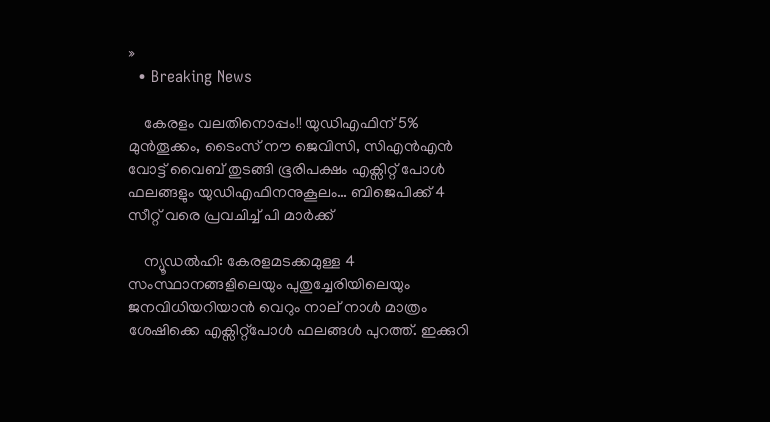»
  • Breaking News

    കേരളം വലതിനൊപ്പം!! യുഡിഎഫിന് 5% മുൻതൂക്കം, ടൈംസ് നൗ ജെവിസി, സിഎൻഎൻ വോട്ട് വൈബ് തുടങ്ങി ഭൂരിപക്ഷം എക്സിറ്റ് പോൾ ഫലങ്ങളും യുഡിഎഫിനനുകൂലം… ബിജെപിക്ക് 4 സീറ്റ് വരെ പ്രവചിച്ച് പി മാർക്ക്

    ന്യൂഡൽഹി: കേരളമടക്കമുള്ള 4 സംസ്ഥാനങ്ങളിലെയും പുതുച്ചേരിയിലെയും ജനവിധിയറിയാൻ വെറും നാല് നാൾ മാത്രം ശേഷിക്കെ എക്സിറ്റ്പോൾ ഫലങ്ങൾ പുറത്ത്. ഇക്കുറി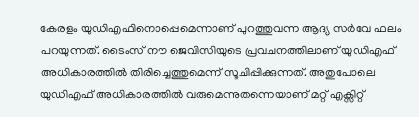കേരളം യുഡിഎഫിനൊപ്പെമെന്നാണ് പുറത്തുവന്ന ആദ്യ സർവേ ഫലം പറയുന്നത്. ടൈംസ് നൗ ജെവിസിയുടെ പ്രവചനത്തിലാണ് യുഡിഎഫ് അധികാരത്തിൽ തിരിച്ചെത്തുമെന്ന് സൂചിപ്പിക്കുന്നത്. അതുപോലെ യുഡിഎഫ് അധികാരത്തിൽ വരുമെന്നുതന്നെയാണ് മറ്റ് എക്സിറ്റ്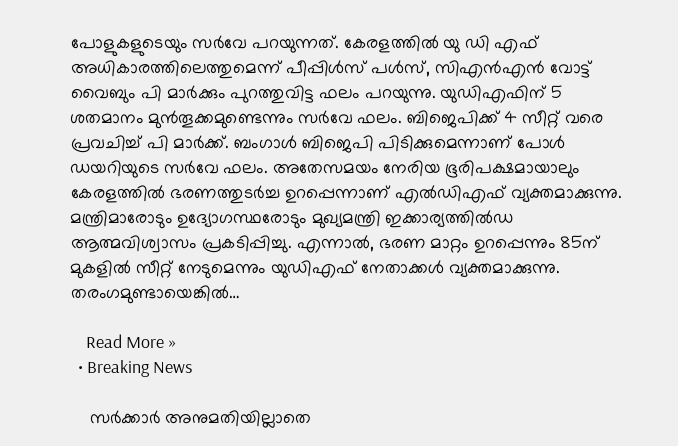പോളുകളുടെയും സർവേ പറയുന്നത്. കേരളത്തിൽ യു ഡി എഫ് അധികാരത്തിലെത്തുമെന്ന് പീപ്പിൾസ് പൾസ്, സിഎൻഎൻ വോട്ട് വൈബും പി മാർക്കും പുറത്തുവിട്ട ഫലം പറയുന്നു. യുഡിഎഫിന് 5 ശതമാനം മുൻതൂക്കമുണ്ടെന്നും സർവേ ഫലം. ബിജെപിക്ക് 4 സീറ്റ് വരെ പ്രവചിച്ച് പി മാർക്ക്. ബംഗാൾ ബിജെപി പിടിക്കുമെന്നാണ് പോൾ ഡയറിയുടെ സർവേ ഫലം. അതേസമയം നേരിയ ഭൂരിപക്ഷമായാലും കേരളത്തിൽ ഭരണത്തുടർച്ച ഉറപ്പെന്നാണ് എൽഡിഎഫ് വ്യക്തമാക്കുന്നു. മന്ത്രിമാരോടും ഉദ്യോഗസ്ഥരോടും മുഖ്യമന്ത്രി ഇക്കാര്യത്തിൽഡ ആത്മവിശ്വാസം പ്രകടിപ്പിച്ചു. എന്നാൽ, ഭരണ മാറ്റം ഉറപ്പെന്നും 85ന് മുകളിൽ സീറ്റ് നേടുമെന്നും യുഡിഎഫ് നേതാക്കൾ വ്യക്തമാക്കുന്നു. തരംഗമുണ്ടായെങ്കിൽ…

    Read More »
  • Breaking News

    സർക്കാർ അനുമതിയില്ലാതെ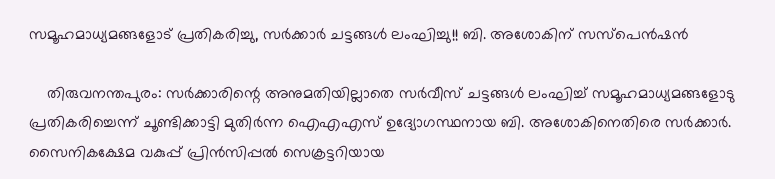സമൂഹമാധ്യമങ്ങളോട് പ്രതികരിച്ചു, സർക്കാർ ചട്ടങ്ങൾ ലംഘിച്ചു!! ബി. അശോകിന് സസ്പെൻഷൻ

    തിരുവനന്തപുരം: സർക്കാരിന്റെ അനുമതിയില്ലാതെ സർവീസ് ചട്ടങ്ങൾ ലംഘിച്ച് സമൂഹമാധ്യമങ്ങളോടു പ്രതികരിച്ചെന്ന് ചൂണ്ടിക്കാട്ടി മുതിർന്ന ഐഎഎസ് ഉദ്യോഗസ്ഥനായ ബി. അശോകിനെതിരെ സർക്കാർ. സൈനികക്ഷേമ വകുപ്പ് പ്രിൻസിപ്പൽ സെക്രട്ടറിയായ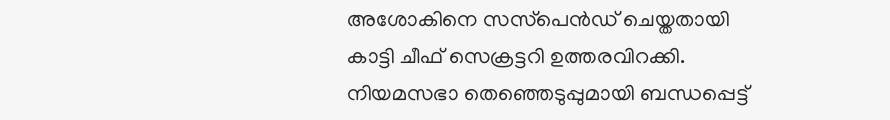അശോകിനെ സസ്‌പെൻഡ് ചെയ്തതായി കാട്ടി ചീഫ് സെക്രട്ടറി ഉത്തരവിറക്കി. നിയമസഭാ തെഞ്ഞെടുപ്പുമായി ബന്ധപ്പെട്ട്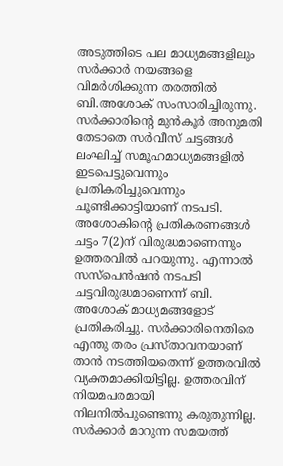അടുത്തിടെ പല മാധ്യമങ്ങളിലും സർക്കാർ നയങ്ങളെ വിമർശിക്കുന്ന തരത്തിൽ ബി.അശോക് സംസാരിച്ചിരുന്നു. സർക്കാരിന്റെ മുൻകൂർ അനുമതി തേടാതെ സർവീസ് ചട്ടങ്ങൾ ലംഘിച്ച് സമൂഹമാധ്യമങ്ങളിൽ ഇടപെട്ടുവെന്നും പ്രതികരിച്ചുവെന്നും ചൂണ്ടിക്കാട്ടിയാണ് നടപടി. അശോകിന്റെ പ്രതികരണങ്ങൾ ചട്ടം 7(2)ന് വിരുദ്ധമാണെന്നും ഉത്തരവിൽ പറയുന്നു. എന്നാൽ സസ്‌പെൻഷൻ നടപടി ചട്ടവിരുദ്ധമാണെന്ന് ബി. അശോക് മാധ്യമങ്ങളോട് പ്രതികരിച്ചു. സർക്കാരിനെതിരെ എന്തു തരം പ്രസ്താവനയാണ് താൻ നടത്തിയതെന്ന് ഉത്തരവിൽ വ്യക്തമാക്കിയിട്ടില്ല. ഉത്തരവിന് നിയമപരമായി നിലനിൽപുണ്ടെന്നു കരുതുന്നില്ല. സർക്കാർ മാറുന്ന സമയത്ത്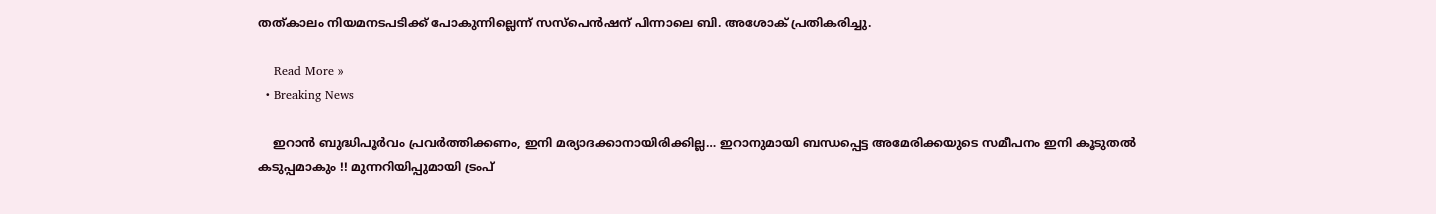തത്കാലം നിയമനടപടിക്ക് പോകുന്നില്ലെന്ന് സസ്‌പെൻഷന് പിന്നാലെ ബി. അശോക് പ്രതികരിച്ചു.

    Read More »
  • Breaking News

    ഇറാൻ ബുദ്ധിപൂർവം പ്രവർത്തിക്കണം, ഇനി മര്യാദക്കാനായിരിക്കില്ല… ഇറാനുമായി ബന്ധപ്പെട്ട അമേരിക്കയുടെ സമീപനം ഇനി കൂടുതൽ കടുപ്പമാകും !! മുന്നറിയിപ്പുമായി ട്രംപ്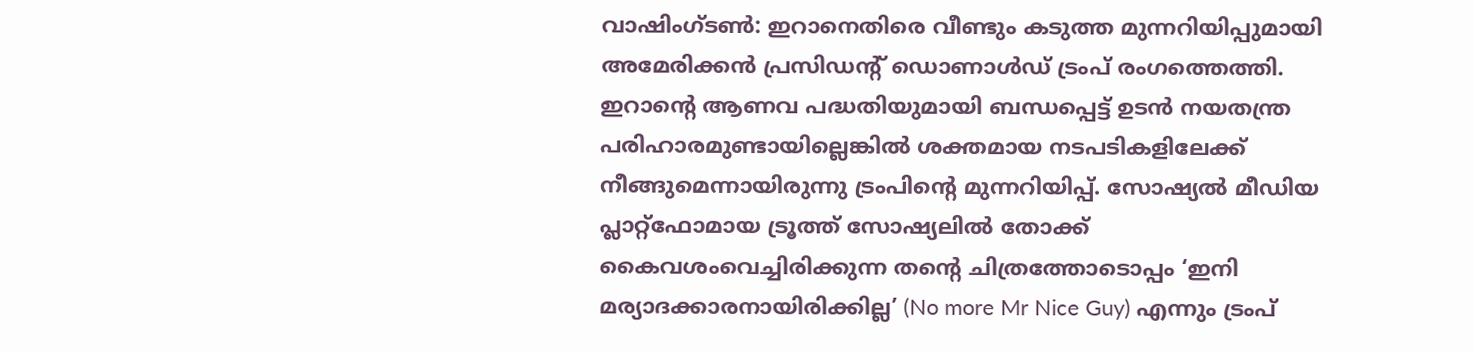വാഷിംഗ്ടൺ: ഇറാനെതിരെ വീണ്ടും കടുത്ത മുന്നറിയിപ്പുമായി അമേരിക്കൻ പ്രസിഡന്റ് ഡൊണാൾഡ് ട്രംപ് രംഗത്തെത്തി. ഇറാന്റെ ആണവ പദ്ധതിയുമായി ബന്ധപ്പെട്ട് ഉടൻ നയതന്ത്ര പരിഹാരമുണ്ടായില്ലെങ്കിൽ ശക്തമായ നടപടികളിലേക്ക് നീങ്ങുമെന്നായിരുന്നു ട്രംപിന്റെ മുന്നറിയിപ്പ്. സോഷ്യൽ മീഡിയ പ്ലാറ്റ്ഫോമായ ട്രൂത്ത് സോഷ്യലിൽ തോക്ക് കൈവശംവെച്ചിരിക്കുന്ന തന്റെ ചിത്രത്തോടൊപ്പം ‘ഇനി മര്യാദക്കാരനായിരിക്കില്ല’ (No more Mr Nice Guy) എന്നും ട്രംപ്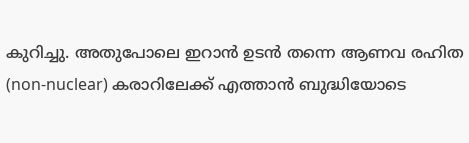കുറിച്ചു. അതുപോലെ ഇറാൻ ഉടൻ തന്നെ ആണവ രഹിത (non-nuclear) കരാറിലേക്ക് എത്താൻ ബുദ്ധിയോടെ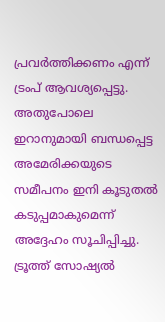പ്രവർത്തിക്കണം എന്ന് ട്രംപ് ആവശ്യപ്പെട്ടു. അതുപോലെ ഇറാനുമായി ബന്ധപ്പെട്ട അമേരിക്കയുടെ സമീപനം ഇനി കൂടുതൽ കടുപ്പമാകുമെന്ന് അദ്ദേഹം സൂചിപ്പിച്ചു. ട്രൂത്ത് സോഷ്യൽ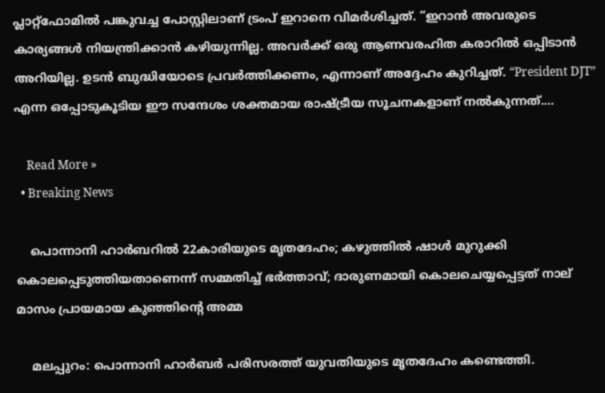പ്ലാറ്റ്‌ഫോമിൽ പങ്കുവച്ച പോസ്റ്റിലാണ് ട്രംപ് ഇറാനെ വിമർശിച്ചത്. “ഇറാൻ അവരുടെ കാര്യങ്ങൾ നിയന്ത്രിക്കാൻ കഴിയുന്നില്ല. അവർക്ക് ഒരു ആണവരഹിത കരാറിൽ ഒപ്പിടാൻ അറിയില്ല. ഉടൻ ബുദ്ധിയോടെ പ്രവർത്തിക്കണം, എന്നാണ് അദ്ദേഹം കുറിച്ചത്. “President DJT” എന്ന ഒപ്പോടുകൂടിയ ഈ സന്ദേശം ശക്തമായ രാഷ്ട്രീയ സൂചനകളാണ് നൽകുന്നത്.…

    Read More »
  • Breaking News

    പൊന്നാനി ഹാർബറിൽ 22കാരിയുടെ മൃതദേഹം; കഴുത്തിൽ ഷാൾ മുറുക്കി കൊലപ്പെടുത്തിയതാണെന്ന് സമ്മതിച്ച് ഭർത്താവ്; ദാരുണമായി കൊലചെയ്യപ്പെട്ടത് നാല് മാസം പ്രായമായ കുഞ്ഞിന്റെ അമ്മ

    മലപ്പുറം: പൊന്നാനി ഹാർബർ പരിസരത്ത് യുവതിയുടെ മൃതദേഹം കണ്ടെത്തി.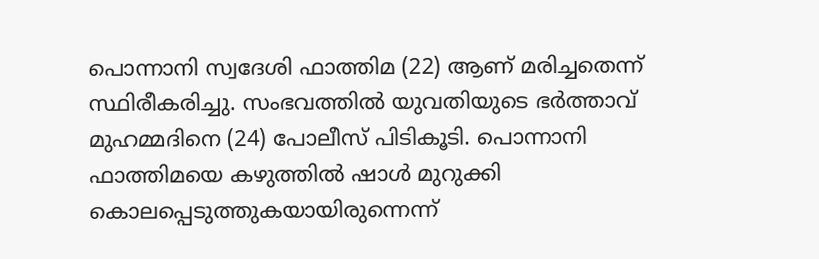പൊന്നാനി സ്വദേശി ഫാത്തിമ (22) ആണ് മരിച്ചതെന്ന് സ്ഥിരീകരിച്ചു. സംഭവത്തിൽ യുവതിയുടെ ഭർത്താവ് മുഹമ്മദിനെ (24) പോലീസ് പിടികൂടി. പൊന്നാനി ഫാത്തിമയെ കഴുത്തിൽ ഷാൾ മുറുക്കി കൊലപ്പെടുത്തുകയായിരുന്നെന്ന്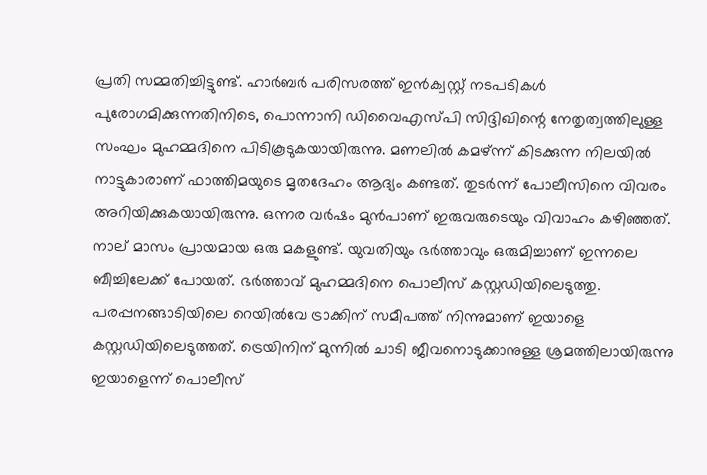പ്രതി സമ്മതിച്ചിട്ടുണ്ട്. ഹാർബർ പരിസരത്ത് ഇൻക്വസ്റ്റ് നടപടികൾ പുരോഗമിക്കുന്നതിനിടെ, പൊന്നാനി ഡിവൈഎസ്പി സിദ്ദിഖിന്റെ നേതൃത്വത്തിലുള്ള സംഘം മുഹമ്മദിനെ പിടികൂടുകയായിരുന്നു. മണലിൽ കമഴ്ന്ന് കിടക്കുന്ന നിലയിൽ നാട്ടുകാരാണ് ഫാത്തിമയുടെ മൃതദേഹം ആദ്യം കണ്ടത്. തുടർന്ന് പോലീസിനെ വിവരം അറിയിക്കുകയായിരുന്നു. ഒന്നര വർഷം മുൻപാണ് ഇരുവരുടെയും വിവാഹം കഴിഞ്ഞത്. നാല് മാസം പ്രായമായ ഒരു മകളുണ്ട്. യുവതിയും ഭർത്താവും ഒരുമിച്ചാണ് ഇന്നലെ ബീച്ചിലേക്ക് പോയത്. ഭർത്താവ് മുഹമ്മദിനെ പൊലീസ് കസ്റ്റഡിയിലെടുത്തു. പരപ്പനങ്ങാടിയിലെ റെയിൽവേ ട്രാക്കിന് സമീപത്ത് നിന്നുമാണ് ഇയാളെ കസ്റ്റഡിയിലെടുത്തത്. ട്രെയിനിന് മുന്നിൽ ചാടി ജീവനൊടുക്കാനുള്ള ശ്രമത്തിലായിരുന്നു ഇയാളെന്ന് പൊലീസ്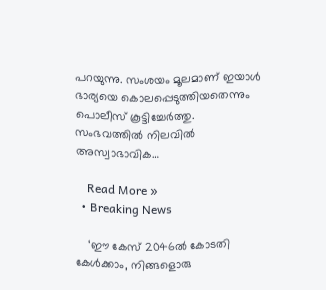പറയുന്നു. സംശയം മൂലമാണ് ഇയാൾ ഭാര്യയെ കൊലപ്പെടുത്തിയതെന്നും പൊലീസ് കൂട്ടിച്ചേര്‍ത്തു. സംഭവത്തില്‍ നിലവില്‍ അസ്വാഭാവിക…

    Read More »
  • Breaking News

    ‘ഈ കേസ് 2046ൽ കോടതി കേൾക്കാം, നിങ്ങളൊരു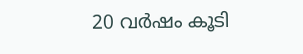20 വർഷം കൂടി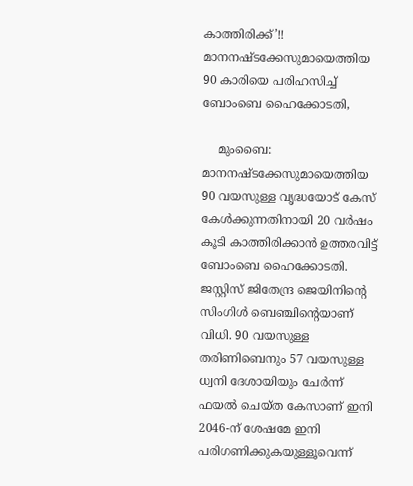കാത്തിരിക്ക്’!! മാനനഷ്ടക്കേസുമായെത്തിയ 90 കാരിയെ പരിഹസിച്ച് ബോംബെ ഹൈക്കോടതി,

    മുംബൈ: മാനനഷ്ടക്കേസുമായെത്തിയ 90 വയസുള്ള വൃദ്ധയോട് കേസ് കേൾക്കുന്നതിനായി 20 വർഷം കൂടി കാത്തിരിക്കാൻ ഉത്തരവിട്ട് ബോംബെ ഹൈക്കോടതി. ജസ്റ്റിസ് ജിതേന്ദ്ര ജെയിനിന്റെ സിംഗിൾ ബെഞ്ചിന്റെയാണ് വിധി. 90 വയസുള്ള തരിണിബെനും 57 വയസുള്ള ധ്വനി ദേശായിയും ചേർന്ന് ഫയൽ ചെയ്ത കേസാണ് ഇനി 2046-ന് ശേഷമേ ഇനി പരിഗണിക്കുകയുള്ളൂവെന്ന്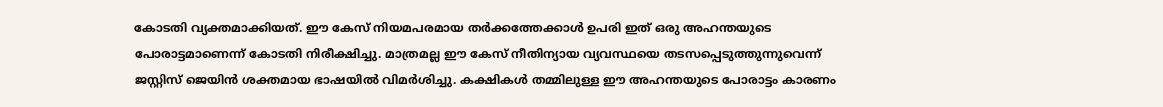കോടതി വ്യക്തമാക്കിയത്. ഈ കേസ് നിയമപരമായ തർക്കത്തേക്കാൾ ഉപരി ഇത് ഒരു അഹന്തയുടെ പോരാട്ടമാണെന്ന് കോടതി നിരീക്ഷിച്ചു. മാത്രമല്ല ഈ കേസ് നീതിന്യായ വ്യവസ്ഥയെ തടസപ്പെടുത്തുന്നുവെന്ന് ജസ്റ്റിസ് ജെയിൻ ശക്തമായ ഭാഷയിൽ വിമർശിച്ചു. കക്ഷികൾ തമ്മിലുള്ള ഈ അഹന്തയുടെ പോരാട്ടം കാരണം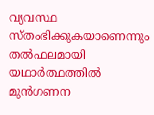വ്യവസ്ഥ സ്തംഭിക്കുകയാണെന്നും തൽഫലമായി യഥാർത്ഥത്തിൽ മുൻഗണന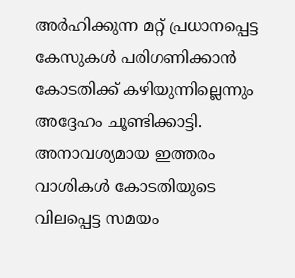അർഹിക്കുന്ന മറ്റ് പ്രധാനപ്പെട്ട കേസുകൾ പരിഗണിക്കാൻ കോടതിക്ക് കഴിയുന്നില്ലെന്നും അദ്ദേഹം ചൂണ്ടിക്കാട്ടി. അനാവശ്യമായ ഇത്തരം വാശികൾ കോടതിയുടെ വിലപ്പെട്ട സമയം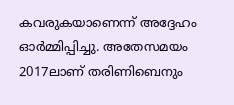കവരുകയാണെന്ന് അദ്ദേഹം ഓർമ്മിപ്പിച്ചു. അതേസമയം 2017ലാണ് തരിണിബെനും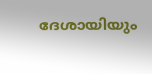ദേശായിയും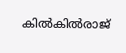കിൽകിൽരാജ്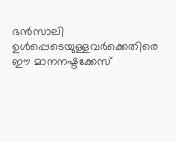ഭൻസാലി ഉൾപ്പെടെയുള്ളവർക്കെതിരെ ഈ മാനനഷ്ടക്കേസ്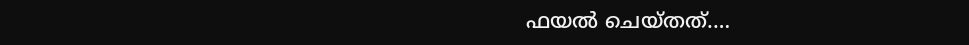ഫയൽ ചെയ്തത്.…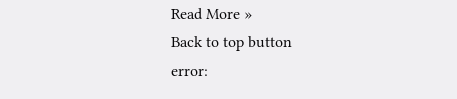Read More »
Back to top button
error: